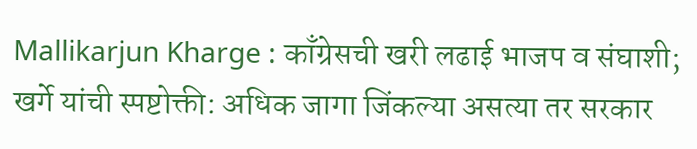Mallikarjun Kharge : काँग्रेसची खरी लढाई भाजप व संघाशी; खर्गे यांची स्पष्टोक्ती: अधिक जागा जिंकल्या असत्या तर सरकार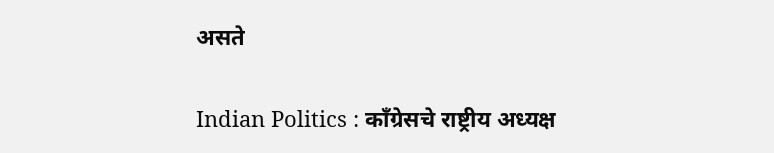असते

Indian Politics : काँग्रेसचे राष्ट्रीय अध्यक्ष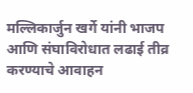मल्लिकार्जुन खर्गे यांनी भाजप आणि संघाविरोधात लढाई तीव्र करण्याचे आवाहन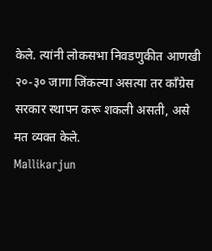केले. त्यांनी लोकसभा निवडणुकीत आणखी २०-३० जागा जिंकल्या असत्या तर काँग्रेस सरकार स्थापन करू शकली असती, असे मत व्यक्त केले.
Mallikarjun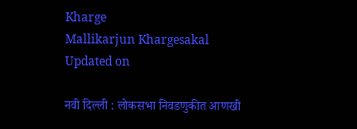Kharge
Mallikarjun Khargesakal
Updated on

नवी दिल्ली : लोकसभा निवडणुकीत आणखी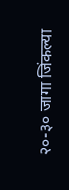२०-३० जागा जिंकल्या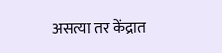असत्या तर केंद्रात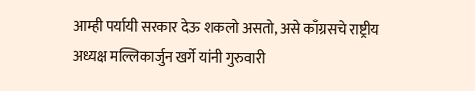आम्ही पर्यायी सरकार देऊ शकलो असतो, असे काँग्रसचे राष्ट्रीय अध्यक्ष मल्लिकार्जुन खर्गे यांनी गुरुवारी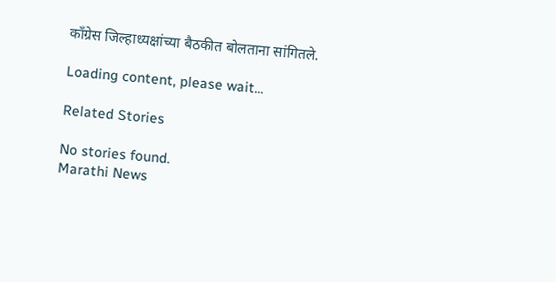काँग्रेस जिल्हाध्यक्षांच्या बैठकीत बोलताना सांगितले.

Loading content, please wait...

Related Stories

No stories found.
Marathi News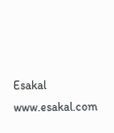Esakal
www.esakal.com